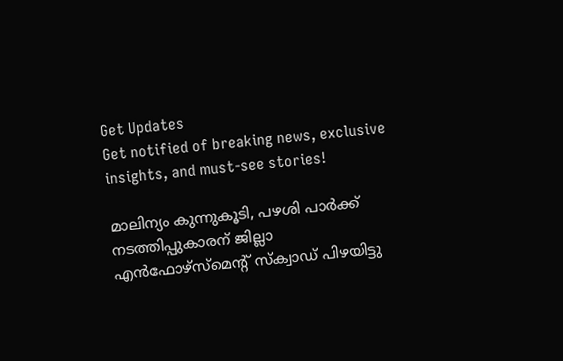Get Updates
Get notified of breaking news, exclusive insights, and must-see stories!

മാലിന്യം കുന്നുകൂടി, പഴശി പാര്‍ക്ക് നടത്തിപ്പുകാരന് ജില്ലാ എന്‍ഫോഴ്‌സ്‌മെന്റ് സ്‌ക്വാഡ് പിഴയിട്ടു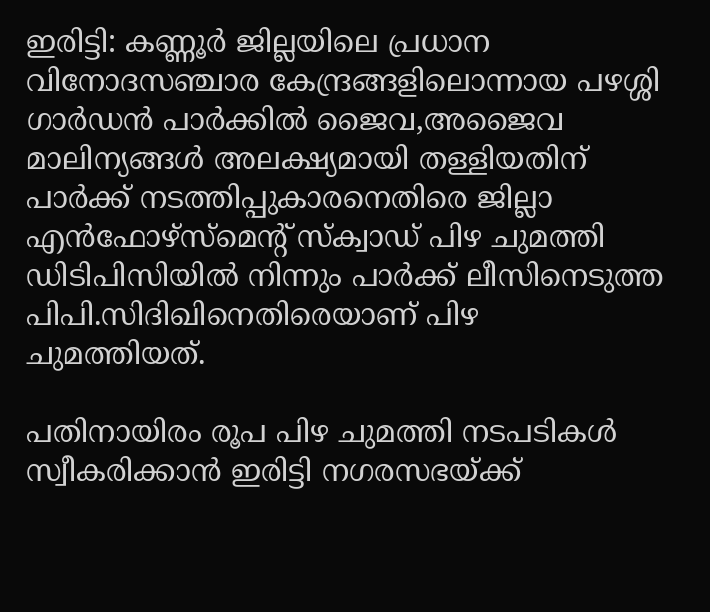ഇരിട്ടി: കണ്ണൂര്‍ ജില്ലയിലെ പ്രധാന വിനോദസഞ്ചാര കേന്ദ്രങ്ങളിലൊന്നായ പഴശ്ശി ഗാര്‍ഡന്‍ പാര്‍ക്കില്‍ ജൈവ,അജൈവ മാലിന്യങ്ങള്‍ അലക്ഷ്യമായി തള്ളിയതിന് പാര്‍ക്ക് നടത്തിപ്പുകാരനെതിരെ ജില്ലാ എന്‍ഫോഴ്‌സ്‌മെന്റ് സ്‌ക്വാഡ് പിഴ ചുമത്തി ഡിടിപിസിയില്‍ നിന്നും പാര്‍ക്ക് ലീസിനെടുത്ത പിപി.സിദിഖിനെതിരെയാണ് പിഴ ചുമത്തിയത്.

പതിനായിരം രൂപ പിഴ ചുമത്തി നടപടികള്‍ സ്വീകരിക്കാന്‍ ഇരിട്ടി നഗരസഭയ്ക്ക്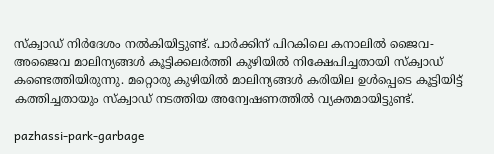സ്‌ക്വാഡ് നിര്‍ദേശം നല്‍കിയിട്ടുണ്ട്. പാര്‍ക്കിന് പിറകിലെ കനാലില്‍ ജൈവ- അജൈവ മാലിന്യങ്ങള്‍ കൂട്ടിക്കലര്‍ത്തി കുഴിയില്‍ നിക്ഷേപിച്ചതായി സ്‌ക്വാഡ് കണ്ടെത്തിയിരുന്നു. മറ്റൊരു കുഴിയില്‍ മാലിന്യങ്ങള്‍ കരിയില ഉള്‍പ്പെടെ കൂട്ടിയിട്ട് കത്തിച്ചതായും സ്‌ക്വാഡ് നടത്തിയ അന്വേഷണത്തില്‍ വ്യക്തമായിട്ടുണ്ട്.

pazhassi-park-garbage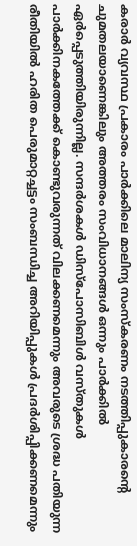കരാര്‍ വ്യവസ്ഥ പ്രകാരം പാര്‍ക്കിലെ മാലിന്യ സംസ്‌കരണം നടത്തിപ്പുകാരന്റെ ചുമതലയാണെങ്കിലും അത്തരം സംവിധാനങ്ങള്‍ ഒന്നും പാര്‍ക്കില്‍ ഏര്‍പ്പെടുത്തിയിരുന്നില്ല. സന്ദര്‍ശകള്‍ ഡിസ്‌പോസിബിള്‍ വസ്തുകള്‍ പാര്‍ക്കിനകത്തേക്ക് കൊണ്ടുവരുന്നത് വിലക്കണമെന്നും അവരുടെ ശ്രദ്ധ പതിയുന്ന രീതിയില്‍ ഹരിത പെരുമാറ്റച്ചട്ടം സംബന്ധിച്ച അറിയിപ്പുകള്‍ പ്രദര്‍ശിപ്പിക്കണമെന്നും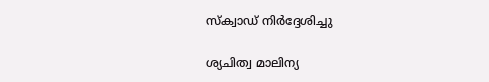സ്‌ക്വാഡ് നിര്‍ദ്ദേശിച്ചു

ശ്യചിത്വ മാലിന്യ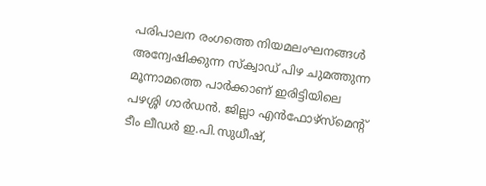പരിപാലന രംഗത്തെ നിയമലംഘനങ്ങള്‍ അന്വേഷിക്കുന്ന സ്‌ക്വാഡ് പിഴ ചുമത്തുന്ന മൂന്നാമത്തെ പാര്‍ക്കാണ് ഇരിട്ടിയിലെ പഴശ്ശി ഗാര്‍ഡന്‍. ജില്ലാ എന്‍ഫോഴ്‌സ്‌മെന്റ് ടീം ലീഡര്‍ ഇ.പി.സുധീഷ്,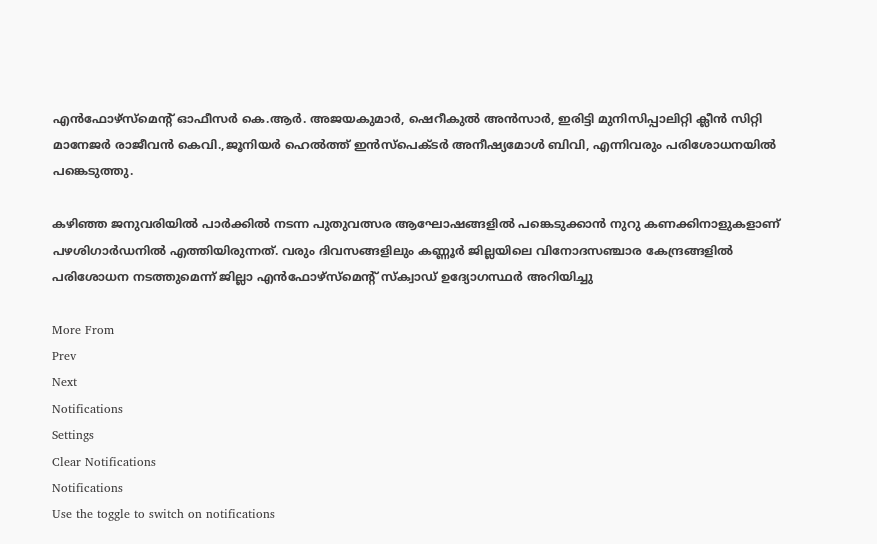എന്‍ഫോഴ്‌സ്‌മെന്റ് ഓഫീസര്‍ കെ.ആര്‍. അജയകുമാര്‍, ഷെറീകുല്‍ അന്‍സാര്‍, ഇരിട്ടി മുനിസിപ്പാലിറ്റി ക്ലീന്‍ സിറ്റി മാനേജര്‍ രാജീവന്‍ കെവി.,ജൂനിയര്‍ ഹെല്‍ത്ത് ഇന്‍സ്പെക്ടര്‍ അനീഷ്യമോള്‍ ബിവി, എന്നിവരും പരിശോധനയില്‍ പങ്കെടുത്തു.

കഴിഞ്ഞ ജനുവരിയില്‍ പാര്‍ക്കില്‍ നടന്ന പുതുവത്സര ആഘോഷങ്ങളില്‍ പങ്കെടുക്കാന്‍ നുറു കണക്കിനാളുകളാണ് പഴശിഗാര്‍ഡനില്‍ എത്തിയിരുന്നത്. വരും ദിവസങ്ങളിലും കണ്ണൂര്‍ ജില്ലയിലെ വിനോദസഞ്ചാര കേന്ദ്രങ്ങളില്‍ പരിശോധന നടത്തുമെന്ന് ജില്ലാ എന്‍ഫോഴ്‌സ്‌മെന്റ് സ്‌ക്വാഡ് ഉദ്യോഗസ്ഥര്‍ അറിയിച്ചു

More From
Prev
Next
Notifications
Settings
Clear Notifications
Notifications
Use the toggle to switch on notifications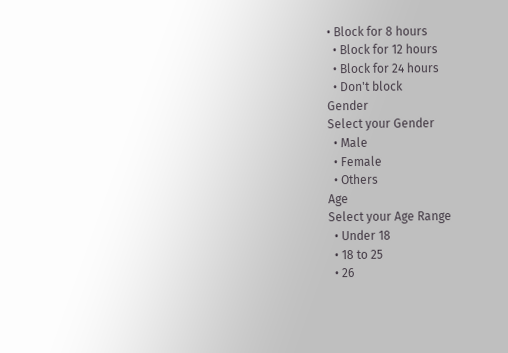• Block for 8 hours
  • Block for 12 hours
  • Block for 24 hours
  • Don't block
Gender
Select your Gender
  • Male
  • Female
  • Others
Age
Select your Age Range
  • Under 18
  • 18 to 25
  • 26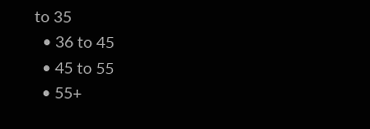to 35
  • 36 to 45
  • 45 to 55
  • 55+